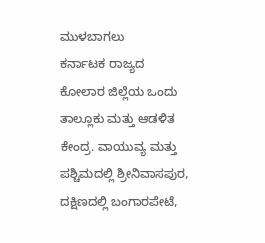ಮುಳಬಾಗಲು
ಕರ್ನಾಟಕ ರಾಜ್ಯದ ಕೋಲಾರ ಜಿಲ್ಲೆಯ ಒಂದು ತಾಲ್ಲೂಕು ಮತ್ತು ಆಡಳಿತ ಕೇಂದ್ರ. ವಾಯುವ್ಯ ಮತ್ತು ಪಶ್ಚಿಮದಲ್ಲಿ ಶ್ರೀನಿವಾಸಪುರ, ದಕ್ಷಿಣದಲ್ಲಿ ಬಂಗಾರಪೇಟೆ,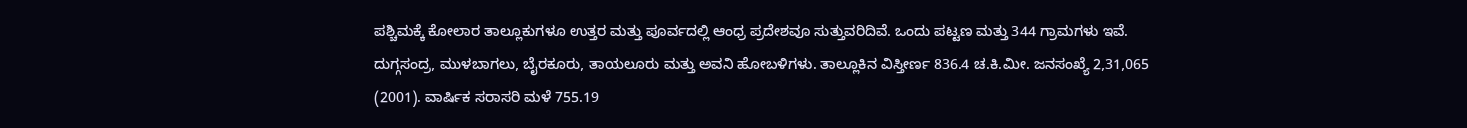ಪಶ್ಚಿಮಕ್ಕೆ ಕೋಲಾರ ತಾಲ್ಲೂಕುಗಳೂ ಉತ್ತರ ಮತ್ತು ಪೂರ್ವದಲ್ಲಿ ಆಂಧ್ರ ಪ್ರದೇಶವೂ ಸುತ್ತುವರಿದಿವೆ. ಒಂದು ಪಟ್ಟಣ ಮತ್ತು 344 ಗ್ರಾಮಗಳು ಇವೆ. ದುಗ್ಗಸಂದ್ರ, ಮುಳಬಾಗಲು, ಬೈರಕೂರು, ತಾಯಲೂರು ಮತ್ತು ಅವನಿ ಹೋಬಳಿಗಳು. ತಾಲ್ಲೂಕಿನ ವಿಸ್ತೀರ್ಣ 836.4 ಚ.ಕಿ.ಮೀ. ಜನಸಂಖ್ಯೆ 2,31,065 (2001). ವಾರ್ಷಿಕ ಸರಾಸರಿ ಮಳೆ 755.19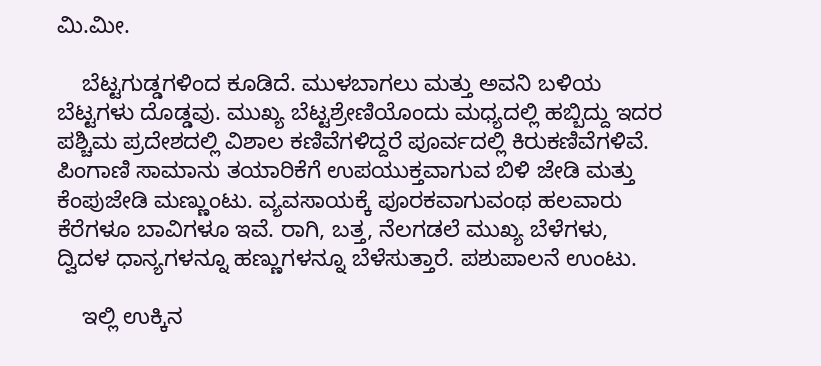ಮಿ.ಮೀ.

    ಬೆಟ್ಟಗುಡ್ಡಗಳಿಂದ ಕೂಡಿದೆ. ಮುಳಬಾಗಲು ಮತ್ತು ಅವನಿ ಬಳಿಯ ಬೆಟ್ಟಗಳು ದೊಡ್ಡವು. ಮುಖ್ಯ ಬೆಟ್ಟಶ್ರೇಣಿಯೊಂದು ಮಧ್ಯದಲ್ಲಿ ಹಬ್ಬಿದ್ದು ಇದರ ಪಶ್ಚಿಮ ಪ್ರದೇಶದಲ್ಲಿ ವಿಶಾಲ ಕಣಿವೆಗಳಿದ್ದರೆ ಪೂರ್ವದಲ್ಲಿ ಕಿರುಕಣಿವೆಗಳಿವೆ. ಪಿಂಗಾಣಿ ಸಾಮಾನು ತಯಾರಿಕೆಗೆ ಉಪಯುಕ್ತವಾಗುವ ಬಿಳಿ ಜೇಡಿ ಮತ್ತು ಕೆಂಪುಜೇಡಿ ಮಣ್ಣುಂಟು. ವ್ಯವಸಾಯಕ್ಕೆ ಪೂರಕವಾಗುವಂಥ ಹಲವಾರು ಕೆರೆಗಳೂ ಬಾವಿಗಳೂ ಇವೆ. ರಾಗಿ, ಬತ್ತ, ನೆಲಗಡಲೆ ಮುಖ್ಯ ಬೆಳೆಗಳು, ದ್ವಿದಳ ಧಾನ್ಯಗಳನ್ನೂ ಹಣ್ಣುಗಳನ್ನೂ ಬೆಳೆಸುತ್ತಾರೆ. ಪಶುಪಾಲನೆ ಉಂಟು.

    ಇಲ್ಲಿ ಉಕ್ಕಿನ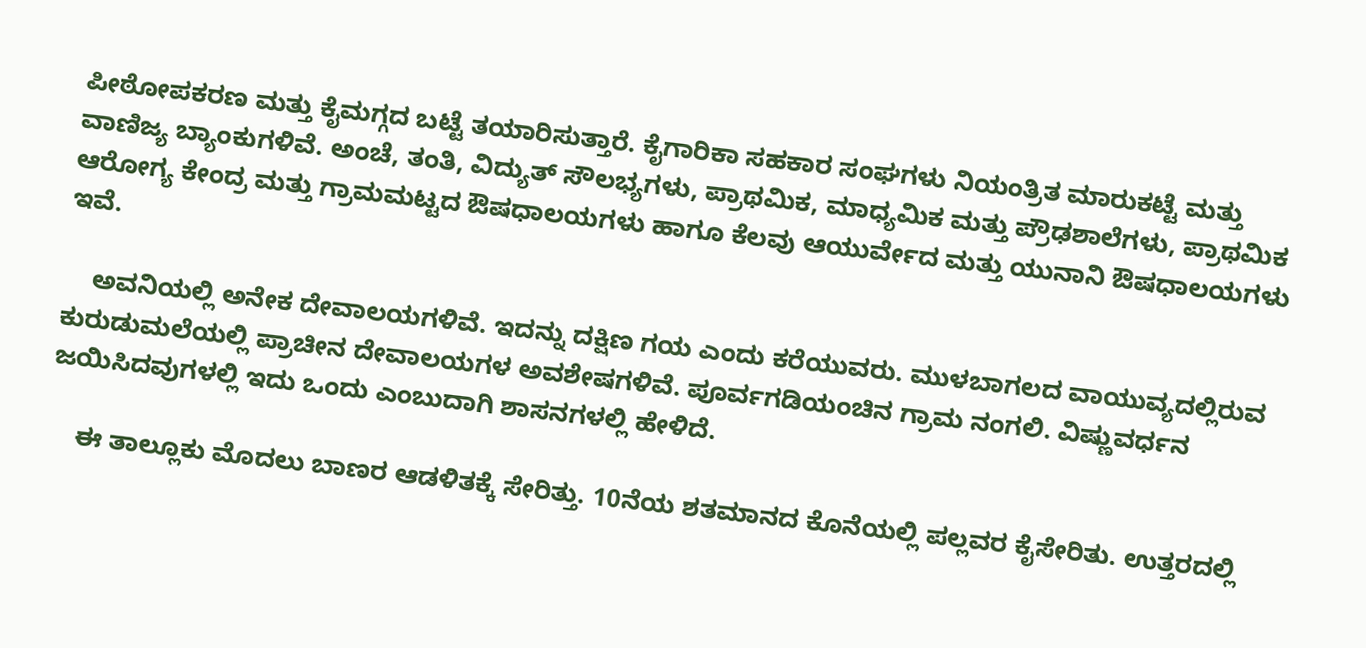ಪೀಠೋಪಕರಣ ಮತ್ತು ಕೈಮಗ್ಗದ ಬಟ್ಟೆ ತಯಾರಿಸುತ್ತಾರೆ. ಕೈಗಾರಿಕಾ ಸಹಕಾರ ಸಂಘಗಳು ನಿಯಂತ್ರಿತ ಮಾರುಕಟ್ಟೆ ಮತ್ತು ವಾಣಿಜ್ಯ ಬ್ಯಾಂಕುಗಳಿವೆ. ಅಂಚೆ, ತಂತಿ, ವಿದ್ಯುತ್ ಸೌಲಭ್ಯಗಳು, ಪ್ರಾಥಮಿಕ, ಮಾಧ್ಯಮಿಕ ಮತ್ತು ಪ್ರೌಢಶಾಲೆಗಳು, ಪ್ರಾಥಮಿಕ ಆರೋಗ್ಯ ಕೇಂದ್ರ ಮತ್ತು ಗ್ರಾಮಮಟ್ಟದ ಔಷಧಾಲಯಗಳು ಹಾಗೂ ಕೆಲವು ಆಯುರ್ವೇದ ಮತ್ತು ಯುನಾನಿ ಔಷಧಾಲಯಗಳು ಇವೆ.

    ಅವನಿಯಲ್ಲಿ ಅನೇಕ ದೇವಾಲಯಗಳಿವೆ. ಇದನ್ನು ದಕ್ಷಿಣ ಗಯ ಎಂದು ಕರೆಯುವರು. ಮುಳಬಾಗಲದ ವಾಯುವ್ಯದಲ್ಲಿರುವ ಕುರುಡುಮಲೆಯಲ್ಲಿ ಪ್ರಾಚೀನ ದೇವಾಲಯಗಳ ಅವಶೇಷಗಳಿವೆ. ಪೂರ್ವಗಡಿಯಂಚಿನ ಗ್ರಾಮ ನಂಗಲಿ. ವಿಷ್ಣುವರ್ಧನ ಜಯಿಸಿದವುಗಳಲ್ಲಿ ಇದು ಒಂದು ಎಂಬುದಾಗಿ ಶಾಸನಗಳಲ್ಲಿ ಹೇಳಿದೆ.

    ಈ ತಾಲ್ಲೂಕು ಮೊದಲು ಬಾಣರ ಆಡಳಿತಕ್ಕೆ ಸೇರಿತ್ತು. 10ನೆಯ ಶತಮಾನದ ಕೊನೆಯಲ್ಲಿ ಪಲ್ಲವರ ಕೈಸೇರಿತು. ಉತ್ತರದಲ್ಲಿ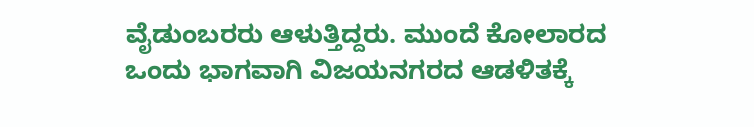ವೈಡುಂಬರರು ಆಳುತ್ತಿದ್ದರು. ಮುಂದೆ ಕೋಲಾರದ ಒಂದು ಭಾಗವಾಗಿ ವಿಜಯನಗರದ ಆಡಳಿತಕ್ಕೆ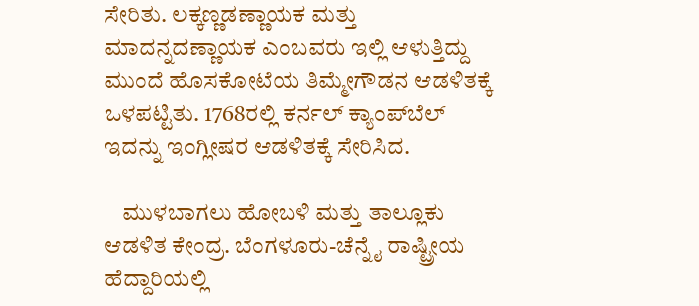ಸೇರಿತು. ಲಕ್ಕಣ್ಣಡಣ್ಣಾಯಕ ಮತ್ತು ಮಾದನ್ನದಣ್ಣಾಯಕ ಎಂಬವರು ಇಲ್ಲಿ ಆಳುತ್ತಿದ್ದು ಮುಂದೆ ಹೊಸಕೋಟೆಯ ತಿಮ್ಮೇಗೌಡನ ಆಡಳಿತಕ್ಕೆ ಒಳಪಟ್ಟಿತು. 1768ರಲ್ಲಿ ಕರ್ನಲ್ ಕ್ಯಾಂಪ್‍ಬೆಲ್ ಇದನ್ನು ಇಂಗ್ಲೀಷರ ಆಡಳಿತಕ್ಕೆ ಸೇರಿಸಿದ.

    ಮುಳಬಾಗಲು ಹೋಬಳಿ ಮತ್ತು ತಾಲ್ಲೂಕು ಆಡಳಿತ ಕೇಂದ್ರ. ಬೆಂಗಳೂರು-ಚೆನ್ನೈ ರಾಷ್ಟ್ರೀಯ ಹೆದ್ದಾರಿಯಲ್ಲಿ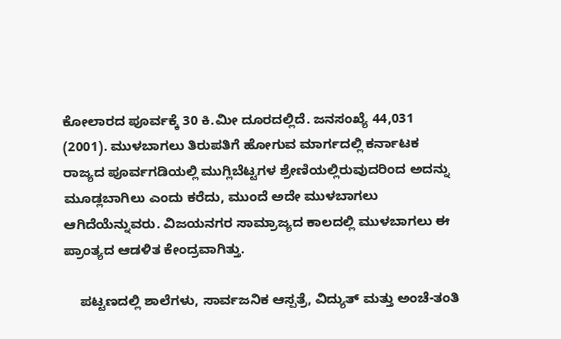ಕೋಲಾರದ ಪೂರ್ವಕ್ಕೆ 30 ಕಿ.ಮೀ ದೂರದಲ್ಲಿದೆ. ಜನಸಂಖ್ಯೆ 44,031 (2001). ಮುಳಬಾಗಲು ತಿರುಪತಿಗೆ ಹೋಗುವ ಮಾರ್ಗದಲ್ಲಿ ಕರ್ನಾಟಕ ರಾಜ್ಯದ ಪೂರ್ವಗಡಿಯಲ್ಲಿ ಮುಗ್ಲಿಬೆಟ್ಟಗಳ ಶ್ರೇಣಿಯಲ್ಲಿರುವುದರಿಂದ ಅದನ್ನು ಮೂಡ್ಲಬಾಗಿಲು ಎಂದು ಕರೆದು, ಮುಂದೆ ಅದೇ ಮುಳಬಾಗಲು ಆಗಿದೆಯೆನ್ನುವರು. ವಿಜಯನಗರ ಸಾಮ್ರಾಜ್ಯದ ಕಾಲದಲ್ಲಿ ಮುಳಬಾಗಲು ಈ ಪ್ರಾಂತ್ಯದ ಆಡಳಿತ ಕೇಂದ್ರವಾಗಿತ್ತು.

    ಪಟ್ಟಣದಲ್ಲಿ ಶಾಲೆಗಳು, ಸಾರ್ವಜನಿಕ ಆಸ್ಪತ್ರೆ, ವಿದ್ಯುತ್ ಮತ್ತು ಅಂಚೆ-ತಂತಿ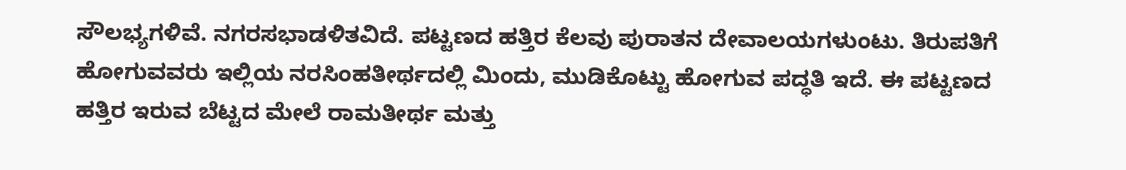ಸೌಲಭ್ಯಗಳಿವೆ. ನಗರಸಭಾಡಳಿತವಿದೆ. ಪಟ್ಟಣದ ಹತ್ತಿರ ಕೆಲವು ಪುರಾತನ ದೇವಾಲಯಗಳುಂಟು. ತಿರುಪತಿಗೆ ಹೋಗುವವರು ಇಲ್ಲಿಯ ನರಸಿಂಹತೀರ್ಥದಲ್ಲಿ ಮಿಂದು, ಮುಡಿಕೊಟ್ಟು ಹೋಗುವ ಪದ್ಧತಿ ಇದೆ. ಈ ಪಟ್ಟಣದ ಹತ್ತಿರ ಇರುವ ಬೆಟ್ಟದ ಮೇಲೆ ರಾಮತೀರ್ಥ ಮತ್ತು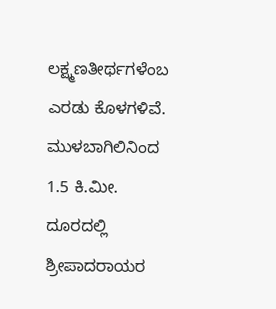ಲಕ್ಷ್ಮಣತೀರ್ಥಗಳೆಂಬ ಎರಡು ಕೊಳಗಳಿವೆ. ಮುಳಬಾಗಿಲಿನಿಂದ 1.5 ಕಿ.ಮೀ. ದೂರದಲ್ಲಿ ಶ್ರೀಪಾದರಾಯರ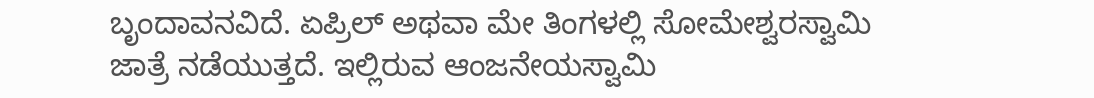ಬೃಂದಾವನವಿದೆ. ಏಪ್ರಿಲ್ ಅಥವಾ ಮೇ ತಿಂಗಳಲ್ಲಿ ಸೋಮೇಶ್ವರಸ್ವಾಮಿ ಜಾತ್ರೆ ನಡೆಯುತ್ತದೆ. ಇಲ್ಲಿರುವ ಆಂಜನೇಯಸ್ವಾಮಿ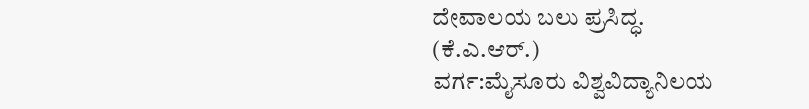ದೇವಾಲಯ ಬಲು ಪ್ರಸಿದ್ಧ.
(ಕೆ.ಎ.ಆರ್.)
ವರ್ಗ:ಮೈಸೂರು ವಿಶ್ವವಿದ್ಯಾನಿಲಯ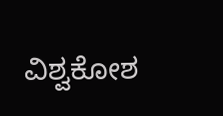ವಿಶ್ವಕೋಶ